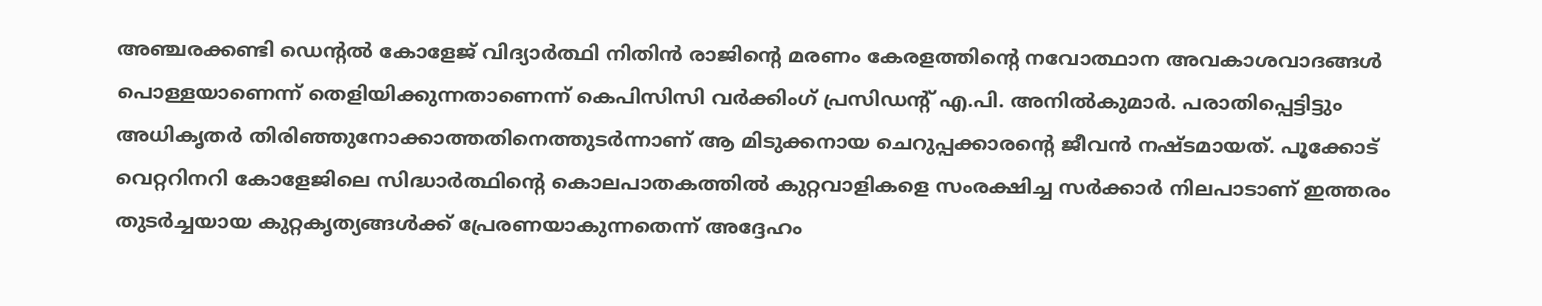അഞ്ചരക്കണ്ടി ഡെന്റൽ കോളേജ് വിദ്യാർത്ഥി നിതിൻ രാജിന്റെ മരണം കേരളത്തിന്റെ നവോത്ഥാന അവകാശവാദങ്ങൾ പൊള്ളയാണെന്ന് തെളിയിക്കുന്നതാണെന്ന് കെപിസിസി വർക്കിംഗ് പ്രസിഡന്റ് എ.പി. അനിൽകുമാർ. പരാതിപ്പെട്ടിട്ടും അധികൃതർ തിരിഞ്ഞുനോക്കാത്തതിനെത്തുടർന്നാണ് ആ മിടുക്കനായ ചെറുപ്പക്കാരന്റെ ജീവൻ നഷ്ടമായത്. പൂക്കോട് വെറ്ററിനറി കോളേജിലെ സിദ്ധാർത്ഥിന്റെ കൊലപാതകത്തിൽ കുറ്റവാളികളെ സംരക്ഷിച്ച സർക്കാർ നിലപാടാണ് ഇത്തരം തുടർച്ചയായ കുറ്റകൃത്യങ്ങൾക്ക് പ്രേരണയാകുന്നതെന്ന് അദ്ദേഹം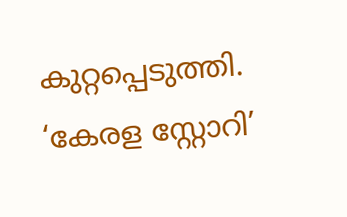കുറ്റപ്പെടുത്തി.
‘കേരള സ്റ്റോറി’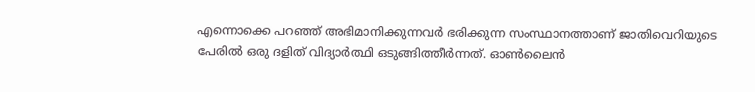എന്നൊക്കെ പറഞ്ഞ് അഭിമാനിക്കുന്നവർ ഭരിക്കുന്ന സംസ്ഥാനത്താണ് ജാതിവെറിയുടെ പേരിൽ ഒരു ദളിത് വിദ്യാർത്ഥി ഒടുങ്ങിത്തീർന്നത്. ഓൺലൈൻ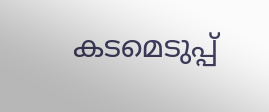കടമെടുപ്പ്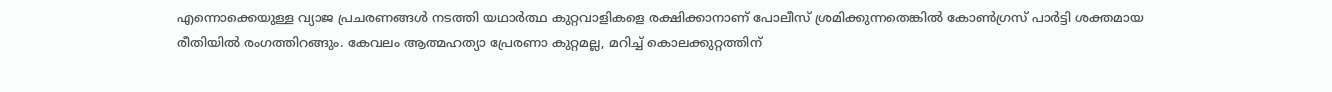എന്നൊക്കെയുള്ള വ്യാജ പ്രചരണങ്ങൾ നടത്തി യഥാർത്ഥ കുറ്റവാളികളെ രക്ഷിക്കാനാണ് പോലീസ് ശ്രമിക്കുന്നതെങ്കിൽ കോൺഗ്രസ് പാർട്ടി ശക്തമായ രീതിയിൽ രംഗത്തിറങ്ങും. കേവലം ആത്മഹത്യാ പ്രേരണാ കുറ്റമല്ല, മറിച്ച് കൊലക്കുറ്റത്തിന്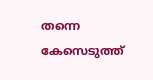തന്നെ കേസെടുത്ത്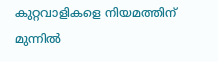കുറ്റവാളികളെ നിയമത്തിന് മുന്നിൽ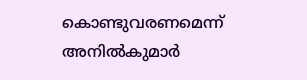കൊണ്ടുവരണമെന്ന് അനിൽകുമാർ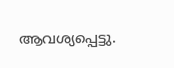ആവശ്യപ്പെട്ടു.